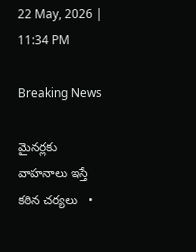22 May, 2026 | 11:34 PM

Breaking News

మైనర్లకు వాహనాలు ఇస్తే కఠిన చర్యలు   •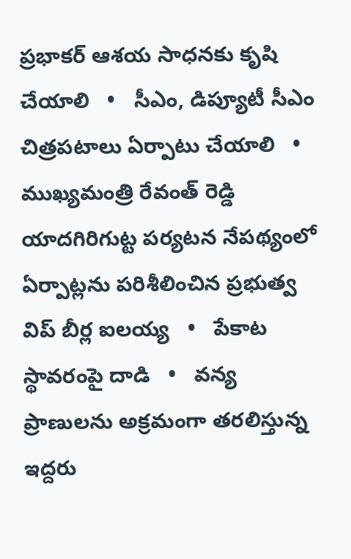ప్రభాకర్ ఆశయ సాధనకు కృషి చేయాలి   •   సీఎం, డిప్యూటీ సీఎం చిత్రపటాలు ఏర్పాటు చేయాలి   •   ముఖ్యమంత్రి రేవంత్ రెడ్డి యాదగిరిగుట్ట పర్యటన నేపథ్యంలో ఏర్పాట్లను పరిశీలించిన ప్రభుత్వ విప్ బీర్ల ఐలయ్య   •   పేకాట స్థావరంపై దాడి   •   వన్య ప్రాణులను అక్రమంగా తరలిస్తున్న ఇద్దరు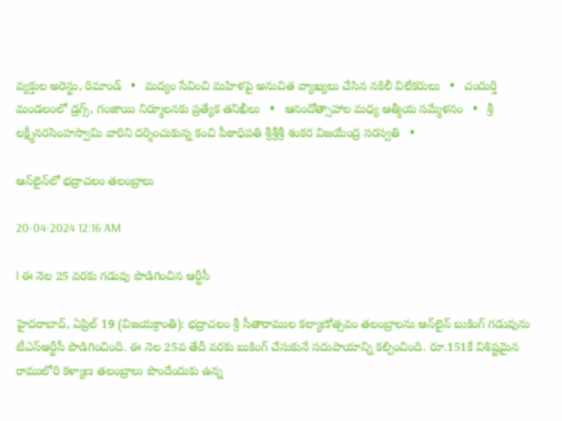వ్యక్తుల అరెస్టు, రిమాండ్   •   మద్యం సేవించి మహిళపై అనుచిత వ్యాఖ్యలు చేసిన నకిలీ విలేకరులు   •   చందుర్తి మండలంలో డ్రగ్స్, గంజాయి నిర్మూలనకు ప్రత్యేక తనిఖీలు   •   ఆనందోత్సాహాల మధ్య ఆత్మీయ సమ్మేళనం   •   శ్రీ లక్ష్మీనరసింహస్వామి వారిని దర్శించుకున్న కంచి పీఠాధిపతి శ్రీశ్రీశ్రీ శంకర విజయేంద్ర సరస్వతి   •

ఆన్‌లైన్‌లో భద్రాచలం తలంబ్రాలు

20-04-2024 12:16 AM

l ఈ నెల 25 వరకు గడువు పొడిగించిన ఆర్టీసీ

హైదరాబాద్, ఏప్రిల్ 19 (విజయక్రాంతి): భద్రాచలం శ్రీ సీతారాముల కల్యాణోత్సవం తలంబ్రాలను ఆన్‌లైన్ బుకింగ్ గడువును టీఎస్‌ఆర్టీసీ పొడిగించింది. ఈ నెల 25వ తేదీ వరకు బుకింగ్ చేసుకునే సదుపాయాన్ని కల్పించింది. రూ.151కే విశిష్టమైన రాములోరి కళ్యాణ తలంబ్రాలు పొందేందుకు ఉన్న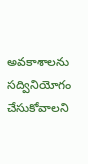అవకాశాలను సద్వినియోగం చేసుకోవాలని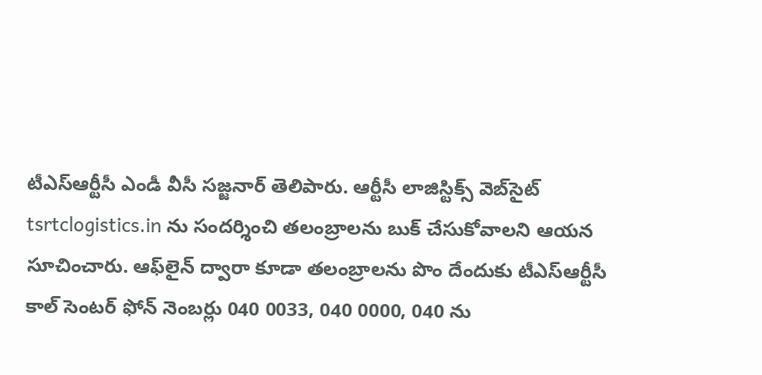టీఎస్‌ఆర్టీసీ ఎండీ వీసీ సజ్జనార్ తెలిపారు. ఆర్టీసీ లాజిస్టిక్స్ వెబ్‌సైట్ tsrtclogistics.in ను సందర్శించి తలంబ్రాలను బుక్ చేసుకోవాలని ఆయన సూచించారు. ఆఫ్‌లైన్ ద్వారా కూడా తలంబ్రాలను పొం దేందుకు టీఎస్‌ఆర్టీసీ కాల్ సెంటర్ ఫోన్ నెంబర్లు 040 0033, 040 0000, 040 ను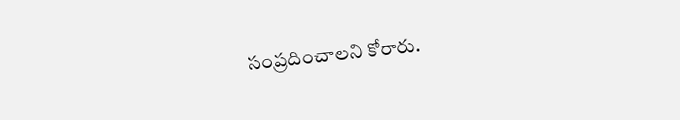సంప్రదించాలని కోరారు.